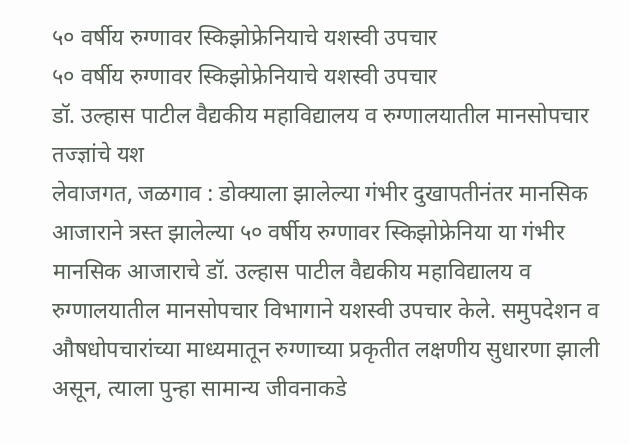५० वर्षीय रुग्णावर स्किझोफ्रेनियाचे यशस्वी उपचार
५० वर्षीय रुग्णावर स्किझोफ्रेनियाचे यशस्वी उपचार
डॉ. उल्हास पाटील वैद्यकीय महाविद्यालय व रुग्णालयातील मानसोपचार तज्ज्ञांचे यश
लेवाजगत, जळगाव : डोक्याला झालेल्या गंभीर दुखापतीनंतर मानसिक आजाराने त्रस्त झालेल्या ५० वर्षीय रुग्णावर स्किझोफ्रेनिया या गंभीर मानसिक आजाराचे डॉ. उल्हास पाटील वैद्यकीय महाविद्यालय व रुग्णालयातील मानसोपचार विभागाने यशस्वी उपचार केले. समुपदेशन व औषधोपचारांच्या माध्यमातून रुग्णाच्या प्रकृतीत लक्षणीय सुधारणा झाली असून, त्याला पुन्हा सामान्य जीवनाकडे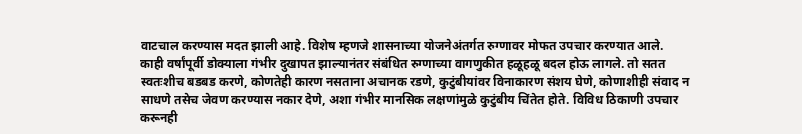वाटचाल करण्यास मदत झाली आहे. विशेष म्हणजे शासनाच्या योजनेअंतर्गत रुग्णावर मोफत उपचार करण्यात आले.
काही वर्षांपूर्वी डोक्याला गंभीर दुखापत झाल्यानंतर संबंधित रुग्णाच्या वागणुकीत हळूहळू बदल होऊ लागले. तो सतत स्वतःशीच बडबड करणे, कोणतेही कारण नसताना अचानक रडणे, कुटुंबीयांवर विनाकारण संशय घेणे, कोणाशीही संवाद न साधणे तसेच जेवण करण्यास नकार देणे, अशा गंभीर मानसिक लक्षणांमुळे कुटुंबीय चिंतेत होते. विविध ठिकाणी उपचार करूनही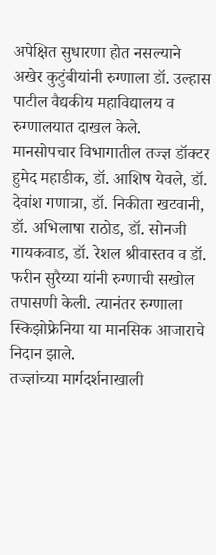अपेक्षित सुधारणा होत नसल्याने अखेर कुटुंबीयांनी रुग्णाला डॉ. उल्हास पाटील वैद्यकीय महाविद्यालय व रुग्णालयात दाखल केले.
मानसोपचार विभागातील तज्ज्ञ डॉक्टर हुमेद महाडीक, डॉ. आशिष येवले, डॉ. देवांश गणात्रा, डॉ. निकीता खटवानी, डॉ. अभिलाषा राठोड, डॉ. सोनजी गायकवाड, डॉ. रेशल श्रीवास्तव व डॉ. फरीन सुरैय्या यांनी रुग्णाची सखोल तपासणी केली. त्यानंतर रुग्णाला स्किझोफ्रेनिया या मानसिक आजाराचे निदान झाले.
तज्ज्ञांच्या मार्गदर्शनाखाली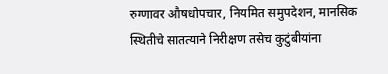रुग्णावर औषधोपचार, नियमित समुपदेशन, मानसिक स्थितीचे सातत्याने निरीक्षण तसेच कुटुंबीयांना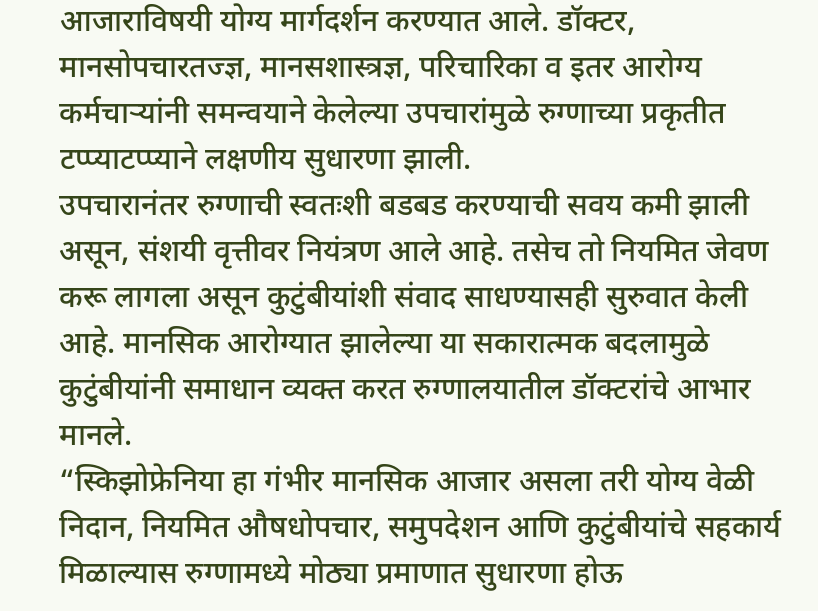आजाराविषयी योग्य मार्गदर्शन करण्यात आले. डॉक्टर, मानसोपचारतज्ज्ञ, मानसशास्त्रज्ञ, परिचारिका व इतर आरोग्य कर्मचाऱ्यांनी समन्वयाने केलेल्या उपचारांमुळे रुग्णाच्या प्रकृतीत टप्प्याटप्प्याने लक्षणीय सुधारणा झाली.
उपचारानंतर रुग्णाची स्वतःशी बडबड करण्याची सवय कमी झाली असून, संशयी वृत्तीवर नियंत्रण आले आहे. तसेच तो नियमित जेवण करू लागला असून कुटुंबीयांशी संवाद साधण्यासही सुरुवात केली आहे. मानसिक आरोग्यात झालेल्या या सकारात्मक बदलामुळे कुटुंबीयांनी समाधान व्यक्त करत रुग्णालयातील डॉक्टरांचे आभार मानले.
“स्किझोफ्रेनिया हा गंभीर मानसिक आजार असला तरी योग्य वेळी निदान, नियमित औषधोपचार, समुपदेशन आणि कुटुंबीयांचे सहकार्य मिळाल्यास रुग्णामध्ये मोठ्या प्रमाणात सुधारणा होऊ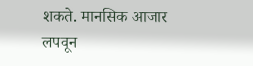शकते. मानसिक आजार लपवून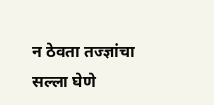न ठेवता तज्ज्ञांचा सल्ला घेणे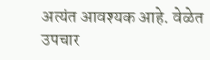अत्यंत आवश्यक आहे. वेळेत उपचार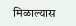मिळाल्यास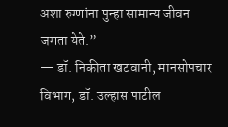अशा रुग्णांना पुन्हा सामान्य जीवन जगता येते.”
— डॉ. निकीता खटवानी, मानसोपचार विभाग, डॉ. उल्हास पाटील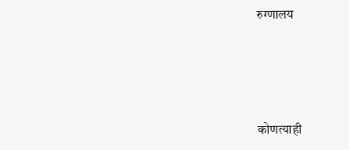रुग्णालय




कोणत्याही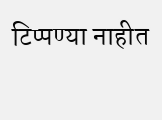टिप्पण्या नाहीत